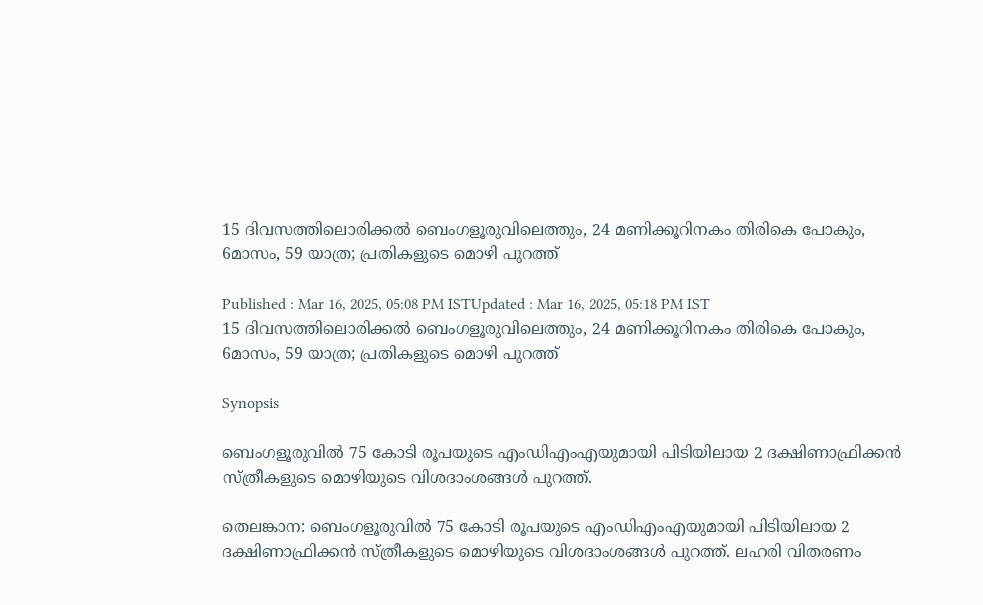15 ദിവസത്തിലൊരിക്കൽ ബെംഗളൂരുവിലെത്തും, 24 മണിക്കൂറിനകം തിരികെ പോകും, 6മാസം, 59 യാത്ര; പ്രതികളുടെ മൊഴി പുറത്ത്

Published : Mar 16, 2025, 05:08 PM ISTUpdated : Mar 16, 2025, 05:18 PM IST
15 ദിവസത്തിലൊരിക്കൽ ബെംഗളൂരുവിലെത്തും, 24 മണിക്കൂറിനകം തിരികെ പോകും, 6മാസം, 59 യാത്ര; പ്രതികളുടെ മൊഴി പുറത്ത്

Synopsis

ബെംഗളൂരുവിൽ 75 കോടി രൂപയുടെ എംഡിഎംഎയുമായി പിടിയിലായ 2 ദക്ഷിണാഫ്രിക്കൻ സ്ത്രീകളുടെ മൊഴിയുടെ വിശദാംശങ്ങൾ പുറത്ത്.

തെലങ്കാന: ബെംഗളൂരുവിൽ 75 കോടി രൂപയുടെ എംഡിഎംഎയുമായി പിടിയിലായ 2 ദക്ഷിണാഫ്രിക്കൻ സ്ത്രീകളുടെ മൊഴിയുടെ വിശദാംശങ്ങൾ പുറത്ത്. ലഹരി വിതരണം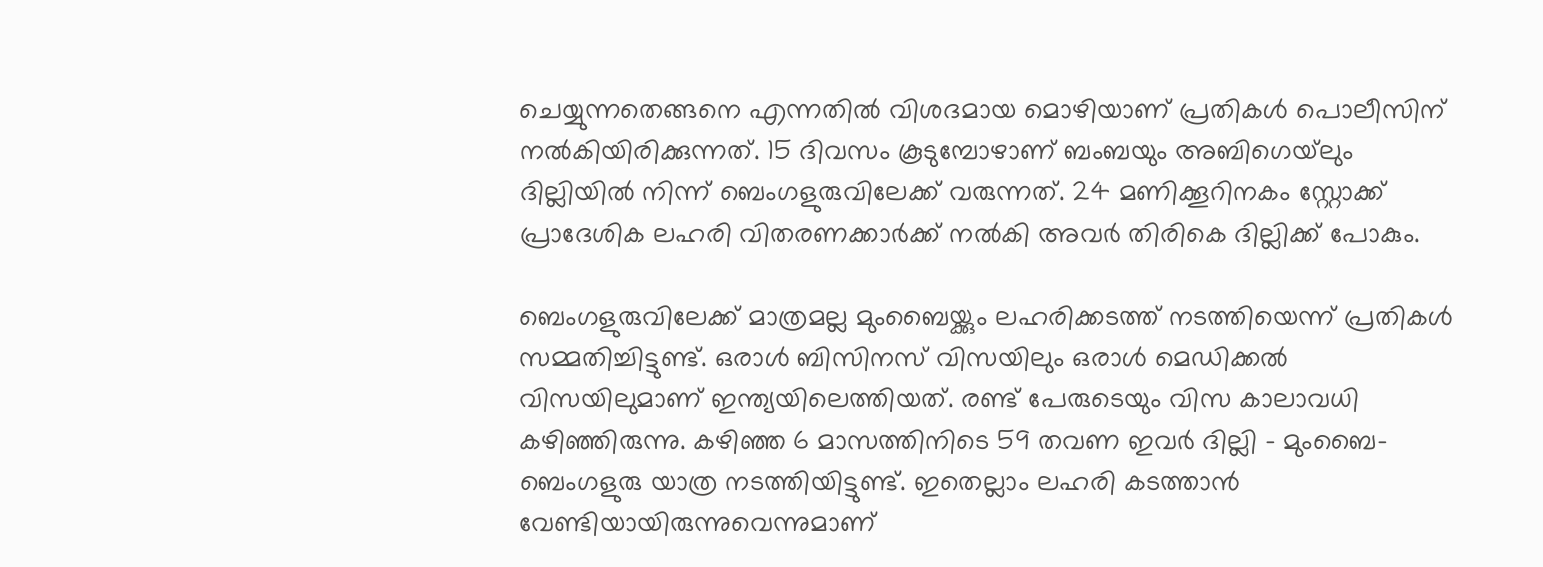ചെയ്യുന്നതെങ്ങനെ എന്നതിൽ വിശദമായ മൊഴിയാണ് പ്രതികൾ പൊലീസിന് നൽകിയിരിക്കുന്നത്. 15 ദിവസം കൂടുമ്പോഴാണ് ബംബയും അബിഗെയ്‍ലും ദില്ലിയിൽ നിന്ന് ബെംഗളുരുവിലേക്ക് വരുന്നത്. 24 മണിക്കൂറിനകം സ്റ്റോക്ക് പ്രാദേശിക ലഹരി വിതരണക്കാർക്ക് നൽകി അവർ തിരികെ ദില്ലിക്ക് പോകും.

ബെംഗളുരുവിലേക്ക് മാത്രമല്ല മുംബൈയ്ക്കും ലഹരിക്കടത്ത് നടത്തിയെന്ന് പ്രതികൾ സമ്മതിച്ചിട്ടുണ്ട്. ഒരാൾ ബിസിനസ് വിസയിലും ഒരാൾ മെഡിക്കൽ വിസയിലുമാണ് ഇന്ത്യയിലെത്തിയത്. രണ്ട് പേരുടെയും വിസ കാലാവധി കഴിഞ്ഞിരുന്നു. കഴിഞ്ഞ 6 മാസത്തിനിടെ 59 തവണ ഇവർ ദില്ലി - മുംബൈ- ബെംഗളുരു യാത്ര നടത്തിയിട്ടുണ്ട്. ഇതെല്ലാം ലഹരി കടത്താൻ വേണ്ടിയായിരുന്നുവെന്നുമാണ്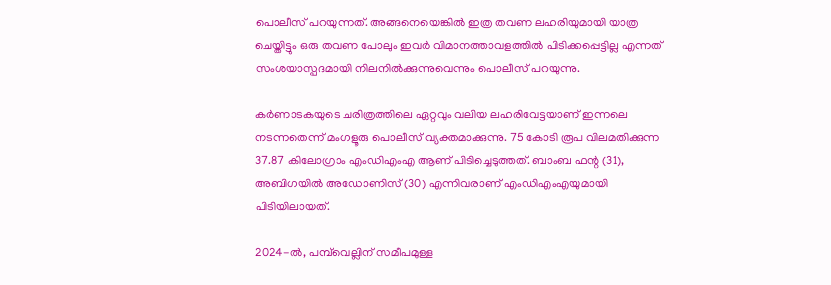പൊലീസ് പറയുന്നത്. അങ്ങനെയെങ്കിൽ ഇത്ര തവണ ലഹരിയുമായി യാത്ര ചെയ്തിട്ടും ഒരു തവണ പോലും ഇവർ വിമാനത്താവളത്തിൽ പിടിക്കപ്പെട്ടില്ല എന്നത് സംശയാസ്പദമായി നിലനിൽക്കുന്നുവെന്നും പൊലീസ് പറയുന്നു.

കര്‍ണാടകയുടെ ചരിത്രത്തിലെ ഏറ്റവും വലിയ ലഹരിവേട്ടയാണ് ഇന്നലെ  നടന്നതെന്ന് മംഗളൂരു പൊലീസ് വ്യക്തമാക്കുന്നു. 75 കോടി രൂപ വിലമതിക്കുന്ന 37.87 കിലോഗ്രാം എംഡിഎംഎ ആണ് പിടിച്ചെടുത്തത്. ബാംബ ഫന്റ (31), അബിഗയിൽ അഡോണിസ് (30) എന്നിവരാണ് എംഡിഎംഎയുമായി പിടിയിലായത്.

2024-ൽ, പമ്പ്‌വെല്ലിന് സമീപമുള്ള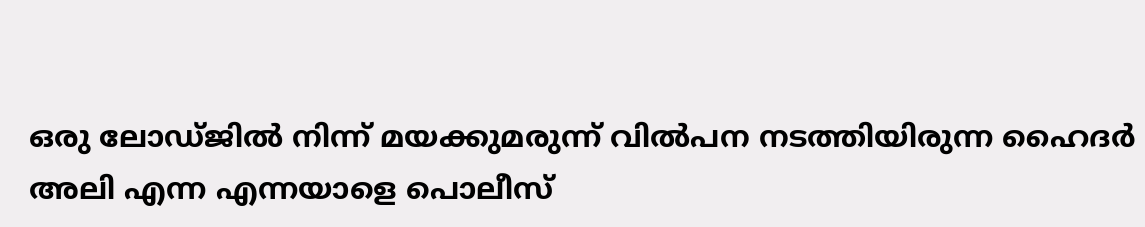ഒരു ലോഡ്ജിൽ നിന്ന് മയക്കുമരുന്ന് വിൽപന നടത്തിയിരുന്ന ഹൈദർ അലി എന്ന എന്നയാളെ പൊലീസ്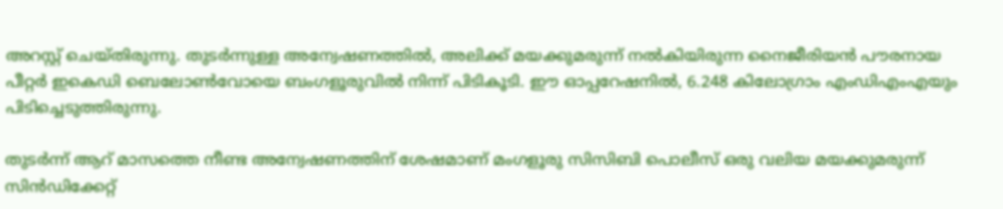അറസ്റ്റ് ചെയ്തിരുന്നു. തുടർന്നുള്ള അന്വേഷണത്തിൽ, അലിക്ക് മയക്കുമരുന്ന് നൽകിയിരുന്ന നൈജീരിയൻ പൗരനായ പീറ്റർ ഇകെഡി ബെലോൺവോയെ ബംഗളൂരുവിൽ നിന്ന് പിടികൂടി. ഈ ഓപ്പറേഷനിൽ, 6.248 കിലോഗ്രാം എംഡിഎംഎയും പിടിച്ചെടുത്തിരുന്നു.

തുടര്‍ന്ന് ആറ് മാസത്തെ നീണ്ട അന്വേഷണത്തിന് ശേഷമാണ് മംഗളൂരു സിസിബി പൊലീസ് ഒരു വലിയ മയക്കുമരുന്ന് സിൻഡിക്കേറ്റ്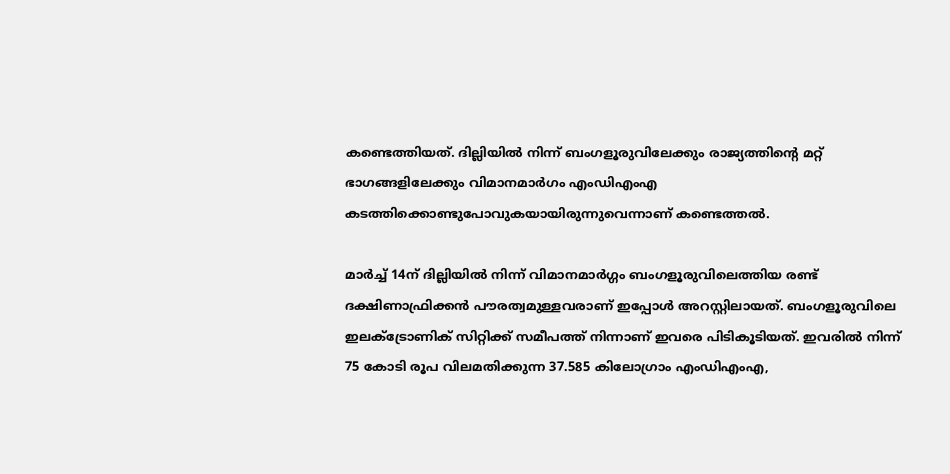കണ്ടെത്തിയത്. ദില്ലിയിൽ നിന്ന് ബംഗളൂരുവിലേക്കും രാജ്യത്തിന്‍റെ മറ്റ് ഭാഗങ്ങളിലേക്കും വിമാനമാർഗം എംഡിഎംഎ കടത്തിക്കൊണ്ടുപോവുകയായിരുന്നുവെന്നാണ് കണ്ടെത്തല്‍.

മാർച്ച് 14ന് ദില്ലിയിൽ നിന്ന് വിമാനമാർഗ്ഗം ബംഗളൂരുവിലെത്തിയ രണ്ട് ദക്ഷിണാഫ്രിക്കൻ പൗരത്വമുള്ളവരാണ് ഇപ്പോൾ അറസ്റ്റിലായത്. ബംഗളൂരുവിലെ ഇലക്ട്രോണിക് സിറ്റിക്ക് സമീപത്ത് നിന്നാണ് ഇവരെ പിടികൂടിയത്. ഇവരിൽ നിന്ന് 75 കോടി രൂപ വിലമതിക്കുന്ന 37.585 കിലോഗ്രാം എംഡിഎംഎ,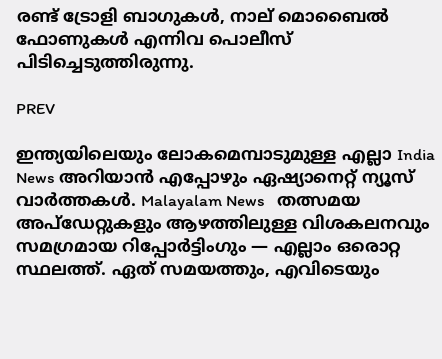രണ്ട് ട്രോളി ബാഗുകൾ, നാല് മൊബൈൽ ഫോണുകൾ എന്നിവ പൊലീസ് പിടിച്ചെടുത്തിരുന്നു.

PREV

ഇന്ത്യയിലെയും ലോകമെമ്പാടുമുള്ള എല്ലാ India News അറിയാൻ എപ്പോഴും ഏഷ്യാനെറ്റ് ന്യൂസ് വാർത്തകൾ. Malayalam News   തത്സമയ അപ്‌ഡേറ്റുകളും ആഴത്തിലുള്ള വിശകലനവും സമഗ്രമായ റിപ്പോർട്ടിംഗും — എല്ലാം ഒരൊറ്റ സ്ഥലത്ത്. ഏത് സമയത്തും, എവിടെയും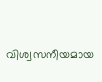വിശ്വസനീയമായ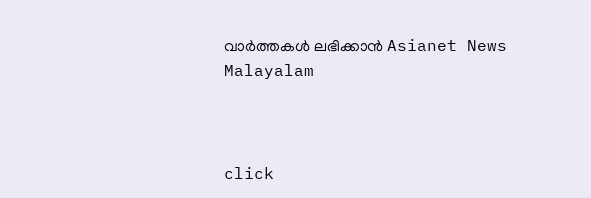വാർത്തകൾ ലഭിക്കാൻ Asianet News Malayalam



click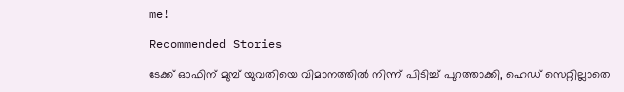me!

Recommended Stories

ടേക്ക് ഓഫിന് മുമ്പ് യുവതിയെ വിമാനത്തിൽ നിന്ന് പിടിച്ച് പുറത്താക്കി, ഹെഡ് സെറ്റില്ലാതെ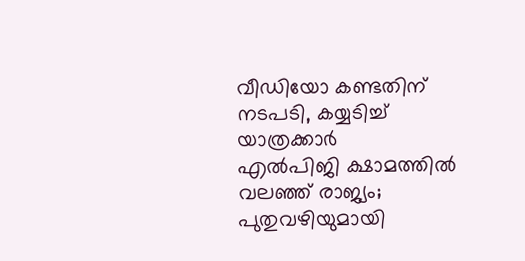വീഡിയോ കണ്ടതിന് നടപടി, കയ്യടിച്ച് യാത്രക്കാര്‍
എൽപിജി ക്ഷാമത്തിൽ വലഞ്ഞ് രാജ്യം; പുതുവഴിയുമായി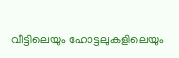വീട്ടിലെയും ഹോട്ടലുകളിലെയും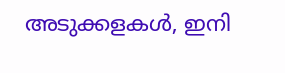അടുക്കളകൾ, ഇനി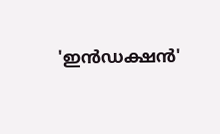'ഇന്‍ഡക്ഷന്‍'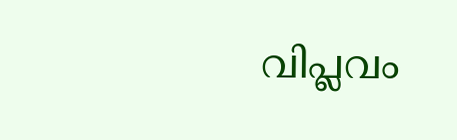വിപ്ലവം